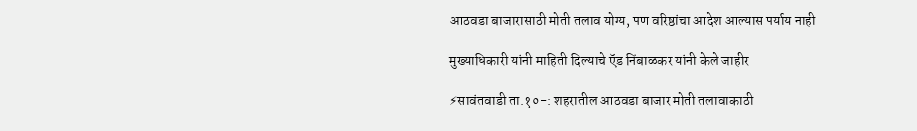आठवडा बाजारासाठी मोती तलाव योग्य, पण वरिष्ठांचा आदेश आल्यास पर्याय नाही

मुख्याधिकारी यांनी माहिती दिल्याचे ऍड निंबाळकर यांनी केले जाहीर

⚡सावंतवाडी ता.१०-: शहरातील आठवडा बाजार मोती तलावाकाठी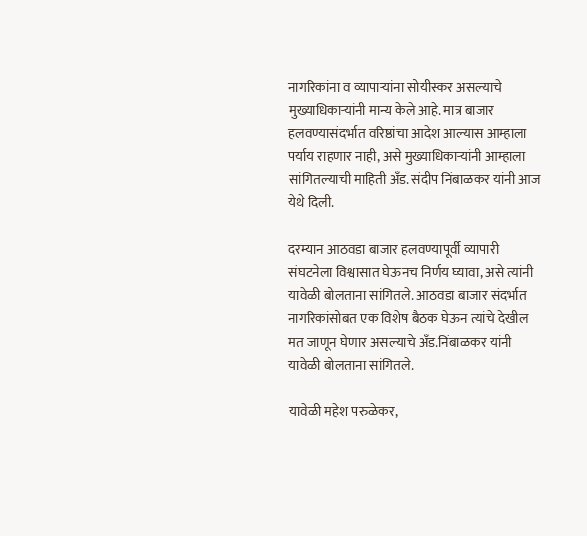नागरिकांना व व्यापाऱ्यांना सोयीस्कर असल्याचे मुख्याधिकाऱ्यांनी मान्य केले आहे. मात्र बाजार हलवण्यासंदर्भात वरिष्ठांचा आदेश आल्यास आम्हाला पर्याय राहणार नाही, असे मुख्याधिकाऱ्यांनी आम्हाला सांगितल्याची माहिती अँड. संदीप निंबाळकर यांनी आज येथे दिली.

दरम्यान आठवडा बाजार हलवण्यापूर्वी व्यापारी संघटनेला विश्वासात घेऊनच निर्णय घ्यावा, असे त्यांनी यावेळी बोलताना सांगितले. आठवडा बाजार संदर्भात नागरिकांसोबत एक विशेष बैठक घेऊन त्यांचे देखील मत जाणून घेणार असल्याचे अँड.निंबाळकर यांनी यावेळी बोलताना सांगितले.

यावेळी महेश परुळेकर,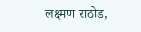लक्ष्मण राठोड,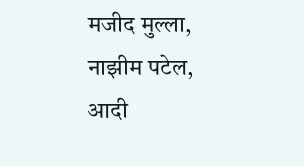मजीद मुल्ला, नाझीम पटेल, आदी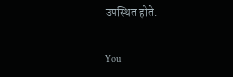उपस्थित होते.

You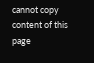cannot copy content of this page